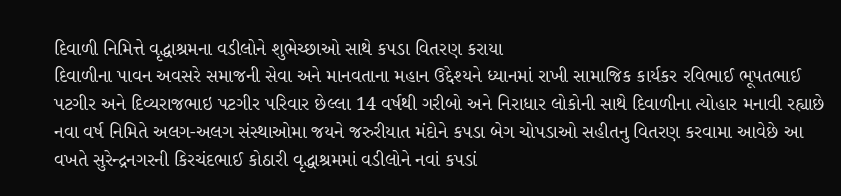દિવાળી નિમિત્તે વૃદ્ધાશ્રમના વડીલોને શુભેચ્છાઓ સાથે કપડા વિતરણ કરાયા
દિવાળીના પાવન અવસરે સમાજની સેવા અને માનવતાના મહાન ઉદ્દેશ્યને ધ્યાનમાં રાખી સામાજિક કાર્યકર રવિભાઈ ભૂપતભાઈ પટગીર અને દિવ્યરાજભાઇ પટગીર પરિવાર છેલ્લા 14 વર્ષથી ગરીબો અને નિરાધાર લોકોની સાથે દિવાળીના ત્યોહાર મનાવી રહ્યાછે નવા વર્ષ નિમિતે અલગ-અલગ સંસ્થાઓમા જયને જરુરીયાત મંદોને કપડા બેગ ચોપડાઓ સહીતનુ વિતરણ કરવામા આવેછે આ વખતે સુરેન્દ્રનગરની કિરચંદભાઈ કોઠારી વૃદ્ધાશ્રમમાં વડીલોને નવાં કપડાં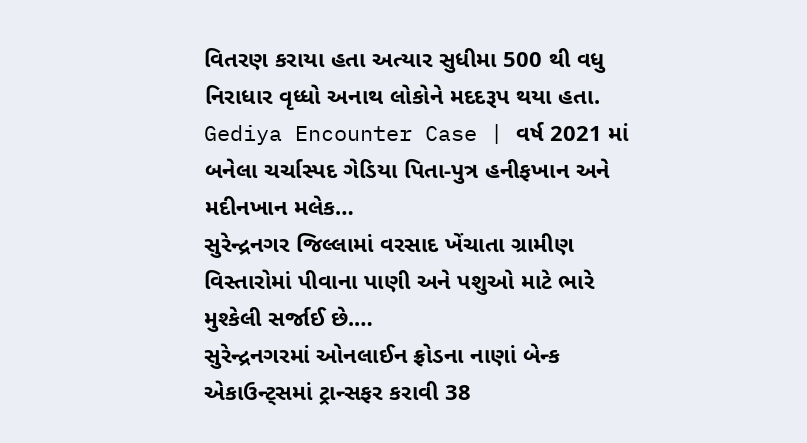વિતરણ કરાયા હતા અત્યાર સુધીમા 500 થી વધુ નિરાધાર વૃધ્ધો અનાથ લોકોને મદદરૂપ થયા હતા.
Gediya Encounter Case | વર્ષ 2021 માં બનેલા ચર્ચાસ્પદ ગેડિયા પિતા-પુત્ર હનીફખાન અને મદીનખાન મલેક…
સુરેન્દ્રનગર જિલ્લામાં વરસાદ ખેંચાતા ગ્રામીણ વિસ્તારોમાં પીવાના પાણી અને પશુઓ માટે ભારે મુશ્કેલી સર્જાઈ છે.…
સુરેન્દ્રનગરમાં ઓનલાઈન ફ્રોડના નાણાં બેન્ક એકાઉન્ટ્સમાં ટ્રાન્સફર કરાવી 38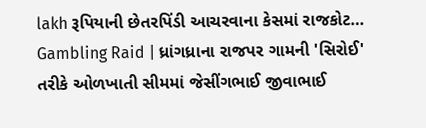lakh રૂપિયાની છેતરપિંડી આચરવાના કેસમાં રાજકોટ…
Gambling Raid | ધ્રાંગધ્રાના રાજપર ગામની 'સિરોઈ' તરીકે ઓળખાતી સીમમાં જેસીંગભાઈ જીવાભાઈ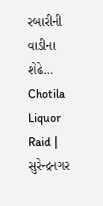રબારીની વાડીના શેઢે…
Chotila Liquor Raid | સુરેન્દ્રનગર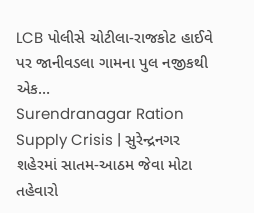LCB પોલીસે ચોટીલા-રાજકોટ હાઈવે પર જાનીવડલા ગામના પુલ નજીકથી એક…
Surendranagar Ration Supply Crisis | સુરેન્દ્રનગર શહેરમાં સાતમ-આઠમ જેવા મોટા તહેવારો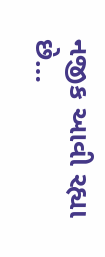નજીક આવી રહ્યા છે…